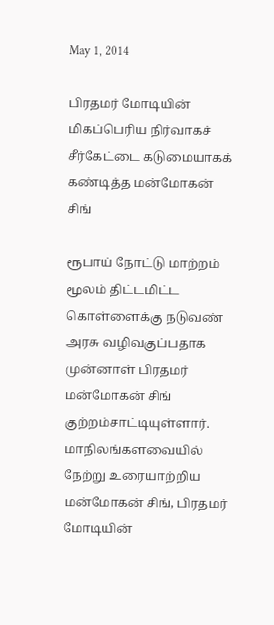May 1, 2014

பிரதமர் மோடியின் மிகப்பெரிய நிர்வாகச் சீர்கேட்டை கடுமையாகக் கண்டித்த மன்மோகன் சிங்

ரூபாய் நோட்டு மாற்றம் மூலம் திட்டமிட்ட கொள்ளைக்கு நடுவண் அரசு வழிவகுப்பதாக முன்னாள் பிரதமர் மன்மோகன் சிங் குற்றம்சாட்டியுள்ளார். மாநிலங்களவையில் நேற்று உரையாற்றிய மன்மோகன் சிங், பிரதமர் மோடியின்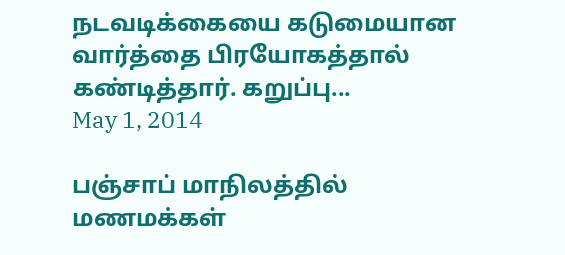நடவடிக்கையை கடுமையான வார்த்தை பிரயோகத்தால் கண்டித்தார். கறுப்பு...
May 1, 2014

பஞ்சாப் மாநிலத்தில் மணமக்கள்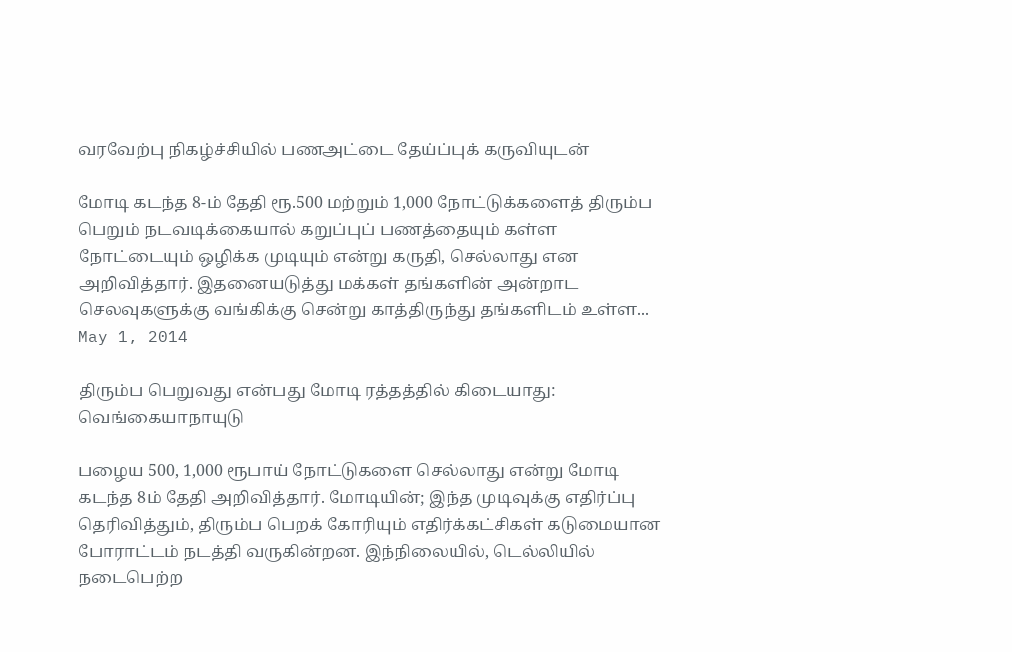வரவேற்பு நிகழ்ச்சியில் பணஅட்டை தேய்ப்புக் கருவியுடன்

மோடி கடந்த 8-ம் தேதி ரூ.500 மற்றும் 1,000 நோட்டுக்களைத் திரும்ப பெறும் நடவடிக்கையால் கறுப்புப் பணத்தையும் கள்ள நோட்டையும் ஒழிக்க முடியும் என்று கருதி, செல்லாது என அறிவித்தார். இதனையடுத்து மக்கள் தங்களின் அன்றாட செலவுகளுக்கு வங்கிக்கு சென்று காத்திருந்து தங்களிடம் உள்ள...
May 1, 2014

திரும்ப பெறுவது என்பது மோடி ரத்தத்தில் கிடையாது: வெங்கையாநாயுடு

பழைய 500, 1,000 ரூபாய் நோட்டுகளை செல்லாது என்று மோடி கடந்த 8ம் தேதி அறிவித்தார். மோடியின்; இந்த முடிவுக்கு எதிர்ப்பு தெரிவித்தும், திரும்ப பெறக் கோரியும் எதிர்க்கட்சிகள் கடுமையான போராட்டம் நடத்தி வருகின்றன. இந்நிலையில், டெல்லியில் நடைபெற்ற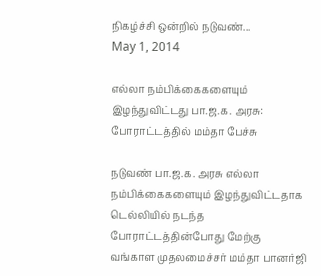நிகழ்ச்சி ஒன்றில் நடுவண்...
May 1, 2014

எல்லா நம்பிக்கைகளையும் இழந்துவிட்டது பா.ஜ.க. அரசு: போராட்டத்தில் மம்தா பேச்சு

நடுவண் பா.ஜ.க. அரசு எல்லா நம்பிக்கைகளையும் இழந்துவிட்டதாக டெல்லியில் நடந்த போராட்டத்தின்போது மேற்கு வங்காள முதலமைச்சர் மம்தா பானர்ஜி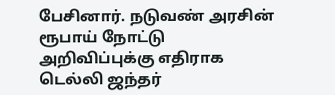பேசினார். நடுவண் அரசின் ரூபாய் நோட்டு அறிவிப்புக்கு எதிராக டெல்லி ஜந்தர்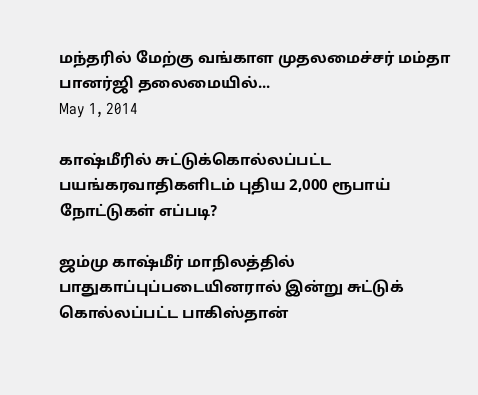மந்தரில் மேற்கு வங்காள முதலமைச்சர் மம்தா பானர்ஜி தலைமையில்...
May 1, 2014

காஷ்மீரில் சுட்டுக்கொல்லப்பட்ட பயங்கரவாதிகளிடம் புதிய 2,000 ரூபாய் நோட்டுகள் எப்படி?

ஜம்மு காஷ்மீர் மாநிலத்தில் பாதுகாப்புப்படையினரால் இன்று சுட்டுக் கொல்லப்பட்ட பாகிஸ்தான்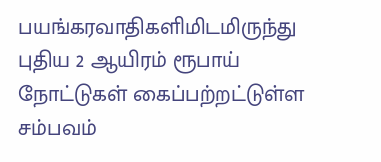பயங்கரவாதிகளிமிடமிருந்து புதிய 2 ஆயிரம் ரூபாய் நோட்டுகள் கைப்பற்றட்டுள்ள சம்பவம்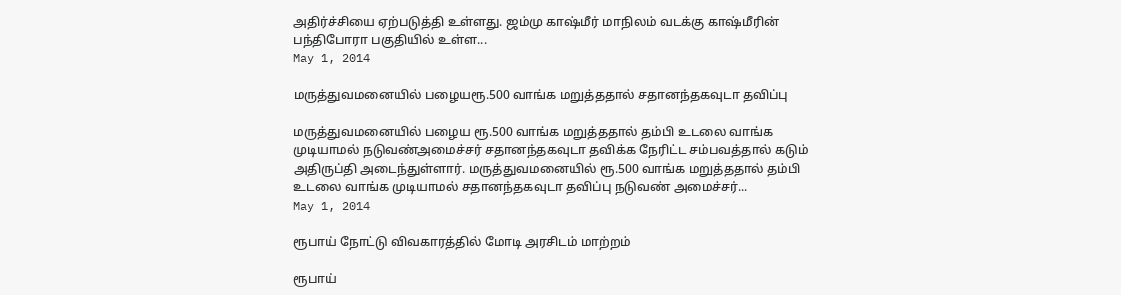அதிர்ச்சியை ஏற்படுத்தி உள்ளது. ஜம்மு காஷ்மீர் மாநிலம் வடக்கு காஷ்மீரின் பந்திபோரா பகுதியில் உள்ள...
May 1, 2014

மருத்துவமனையில் பழையரூ.500 வாங்க மறுத்ததால் சதானந்தகவுடா தவிப்பு

மருத்துவமனையில் பழைய ரூ.500 வாங்க மறுத்ததால் தம்பி உடலை வாங்க முடியாமல் நடுவண்அமைச்சர் சதானந்தகவுடா தவிக்க நேரிட்ட சம்பவத்தால் கடும் அதிருப்தி அடைந்துள்ளார். மருத்துவமனையில் ரூ.500 வாங்க மறுத்ததால் தம்பி உடலை வாங்க முடியாமல் சதானந்தகவுடா தவிப்பு நடுவண் அமைச்சர்...
May 1, 2014

ரூபாய் நோட்டு விவகாரத்தில் மோடி அரசிடம் மாற்றம்

ரூபாய்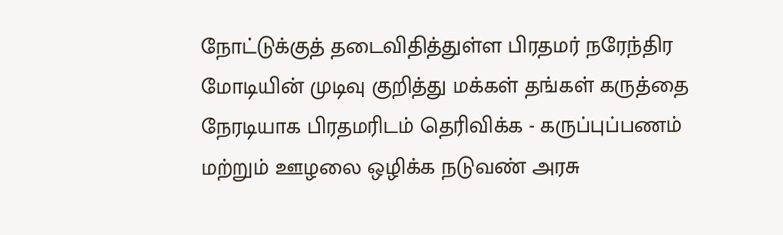நோட்டுக்குத் தடைவிதித்துள்ள பிரதமர் நரேந்திர மோடியின் முடிவு குறித்து மக்கள் தங்கள் கருத்தை நேரடியாக பிரதமரிடம் தெரிவிக்க - கருப்புப்பணம் மற்றும் ஊழலை ஒழிக்க நடுவண் அரசு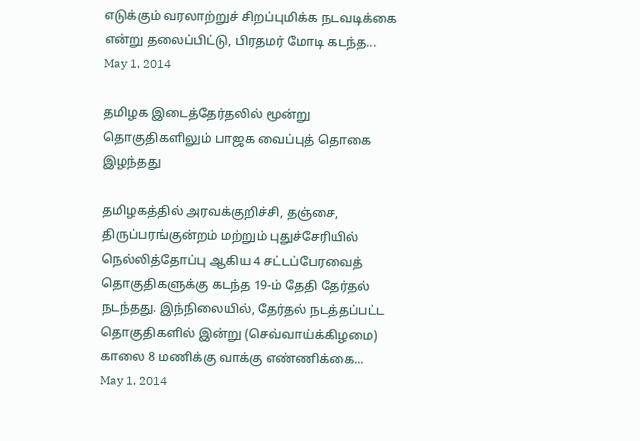எடுக்கும் வரலாற்றுச் சிறப்புமிக்க நடவடிக்கை என்று தலைப்பிட்டு, பிரதமர் மோடி கடந்த...
May 1, 2014

தமிழக இடைத்தேர்தலில் மூன்று தொகுதிகளிலும் பாஜக வைப்புத் தொகை இழந்தது

தமிழகத்தில் அரவக்குறிச்சி, தஞ்சை, திருப்பரங்குன்றம் மற்றும் புதுச்சேரியில் நெல்லித்தோப்பு ஆகிய 4 சட்டப்பேரவைத் தொகுதிகளுக்கு கடந்த 19-ம் தேதி தேர்தல் நடந்தது. இந்நிலையில், தேர்தல் நடத்தப்பட்ட தொகுதிகளில் இன்று (செவ்வாய்க்கிழமை) காலை 8 மணிக்கு வாக்கு எண்ணிக்கை...
May 1, 2014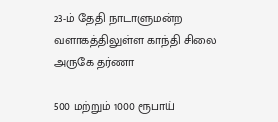23-ம் தேதி நாடாளுமன்ற வளாகத்திலுள்ள காந்தி சிலை அருகே தர்ணா

500 மற்றும் 1000 ரூபாய்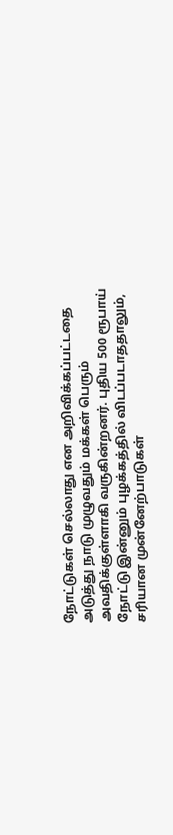நோட்டுகள் செல்லாது என அறிவிக்கப்பட்டதை அடுத்து நாடு முழுவதும் மக்கள் பெரும் அவதிக்குள்ளாகி வருகின்றனர். புதிய 500 ரூபாய் நோட்டு இன்னும் புழக்கத்தில் விடப்படாததாலும், சரியான முன்னேற்பாடுகள்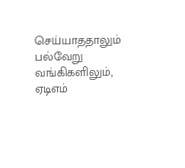செய்யாததாலும் பல்வேறு வங்கிகளிலும், ஏடிஎம்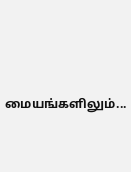மையங்களிலும்...